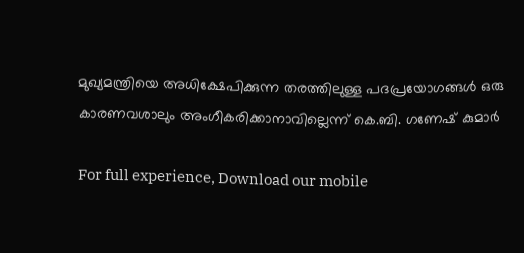മുഖ്യമന്ത്രിയെ അധിക്ഷേപിക്കുന്ന തരത്തിലുള്ള പദപ്രയോഗങ്ങൾ ഒരു കാരണവശാലും അംഗീകരിക്കാനാവില്ലെന്ന് കെ.ബി. ഗണേഷ് കുമാർ

For full experience, Download our mobile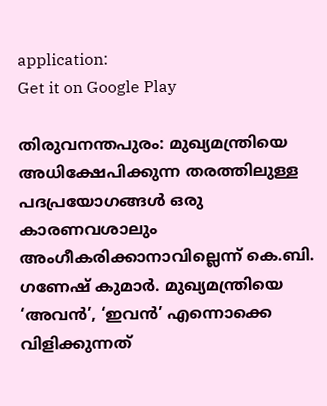application:
Get it on Google Play

തിരുവനന്തപുരം: മുഖ്യമന്ത്രിയെ അധിക്ഷേപിക്കുന്ന തരത്തിലുള്ള പദപ്രയോഗങ്ങൾ ഒരു കാരണവശാലും അംഗീകരിക്കാനാവില്ലെന്ന് കെ.ബി. ഗണേഷ് കുമാർ. മുഖ്യമന്ത്രിയെ ‘അവൻ’, ‘ഇവൻ’ എന്നൊക്കെ വിളിക്കുന്നത്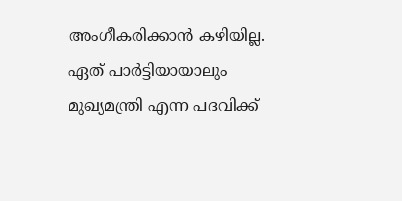അംഗീകരിക്കാൻ കഴിയില്ല. ഏത് പാർട്ടിയായാലും മുഖ്യമന്ത്രി എന്ന പദവിക്ക്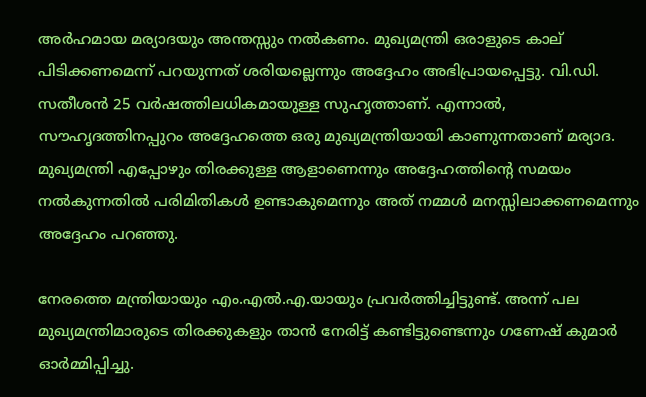അർഹമായ മര്യാദയും അന്തസ്സും നൽകണം. മുഖ്യമന്ത്രി ഒരാളുടെ കാല് പിടിക്കണമെന്ന് പറയുന്നത് ശരിയല്ലെന്നും അദ്ദേഹം അഭിപ്രായപ്പെട്ടു. വി.ഡി. സതീശൻ 25 വർഷത്തിലധികമായുള്ള സുഹൃത്താണ്. എന്നാൽ, സൗഹൃദത്തിനപ്പുറം അദ്ദേഹത്തെ ഒരു മുഖ്യമന്ത്രിയായി കാണുന്നതാണ് മര്യാദ. മുഖ്യമന്ത്രി എപ്പോഴും തിരക്കുള്ള ആളാണെന്നും അദ്ദേഹത്തിന്റെ സമയം നൽകുന്നതിൽ പരിമിതികൾ ഉണ്ടാകുമെന്നും അത് നമ്മൾ മനസ്സിലാക്കണമെന്നും അദ്ദേഹം പറഞ്ഞു.

നേരത്തെ മന്ത്രിയായും എം.എൽ.എ.യായും പ്രവർത്തിച്ചിട്ടുണ്ട്. അന്ന് പല മുഖ്യമന്ത്രിമാരുടെ തിരക്കുകളും താൻ നേരിട്ട് കണ്ടിട്ടുണ്ടെന്നും ഗണേഷ് കുമാർ ഓർമ്മിപ്പിച്ചു.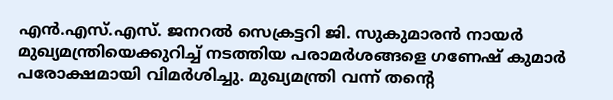എൻ.എസ്.എസ്. ജനറൽ സെക്രട്ടറി ജി. സുകുമാരൻ നായർ മുഖ്യമന്ത്രിയെക്കുറിച്ച് നടത്തിയ പരാമർശങ്ങളെ ഗണേഷ് കുമാർ പരോക്ഷമായി വിമർശിച്ചു. മുഖ്യമന്ത്രി വന്ന് തന്റെ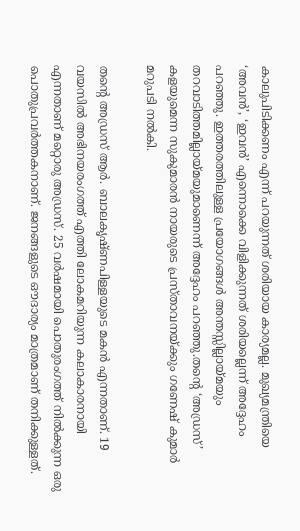കാലുപിടിക്കണം എന്ന് പറയുന്നത് ശരിയായ കാര്യമല്ല. മുഖ്യമന്ത്രിയെ ‘അവൻ’, ‘ഇവൻ’ എന്നൊക്കെ വിളിക്കുന്നത് ശരിയല്ലെന്ന് അദ്ദേഹം പറഞ്ഞു. ഇത്തരത്തിലുള്ള പ്രയോഗങ്ങൾ അന്തസ്സില്ലായ്മയും തറവാടിത്തമില്ലായ്മയുമാണെന്ന് അദ്ദേഹം പറ‍‍ഞ്ഞു.തന്റെ ‘അഡ്രസ്’ കളയുമെന്ന സുകുമാരൻ നായരുടെ പ്രസ്താവനയ്ക്കും ഗണേഷ് കുമാർ മറുപടി നൽകി.

തന്റെ അഡ്രസ് ആർ. ബാലകൃഷ്ണപിള്ളയുടെ മകൻ എന്നതാണ്. 19 വയസിൽ അഭിനയരംഗത്ത് എത്തി ലോകമറിയുന്ന കലാകാരനായി എന്നതാണ് മറ്റൊരു അഡ്രസ്. 25 വർഷമായി പൊതുരംഗത്ത് നിൽക്കുന്ന ഒരു പൊതുപ്രവർത്തകനാണ്. ജനങ്ങളുടെ ഔദാര്യം മാത്രമാണ് തനിക്കുള്ളത്.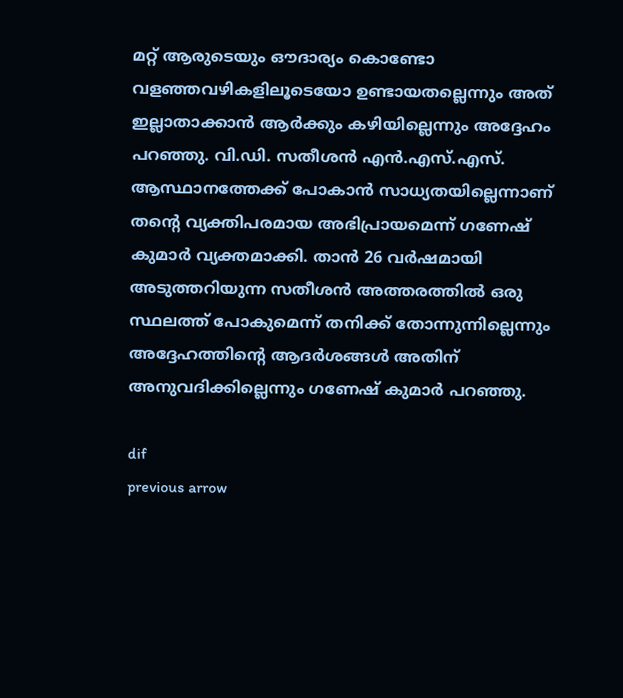മറ്റ് ആരുടെയും ഔദാര്യം കൊണ്ടോ വളഞ്ഞവഴികളിലൂടെയോ ഉണ്ടായതല്ലെന്നും അത് ഇല്ലാതാക്കാൻ ആർക്കും കഴിയില്ലെന്നും അദ്ദേഹം പറഞ്ഞു. വി.ഡി. സതീശൻ എൻ.എസ്.എസ്. ആസ്ഥാനത്തേക്ക് പോകാൻ സാധ്യതയില്ലെന്നാണ് തന്റെ വ്യക്തിപരമായ അഭിപ്രായമെന്ന് ഗണേഷ് കുമാർ വ്യക്തമാക്കി. താൻ 26 വർഷമായി അടുത്തറിയുന്ന സതീശൻ അത്തരത്തിൽ ഒരു സ്ഥലത്ത് പോകുമെന്ന് തനിക്ക് തോന്നുന്നില്ലെന്നും അദ്ദേഹത്തിന്റെ ആദർശങ്ങൾ അതിന് അനുവദിക്കില്ലെന്നും ഗണേഷ് കുമാർ പറഞ്ഞു.

dif
previous arrow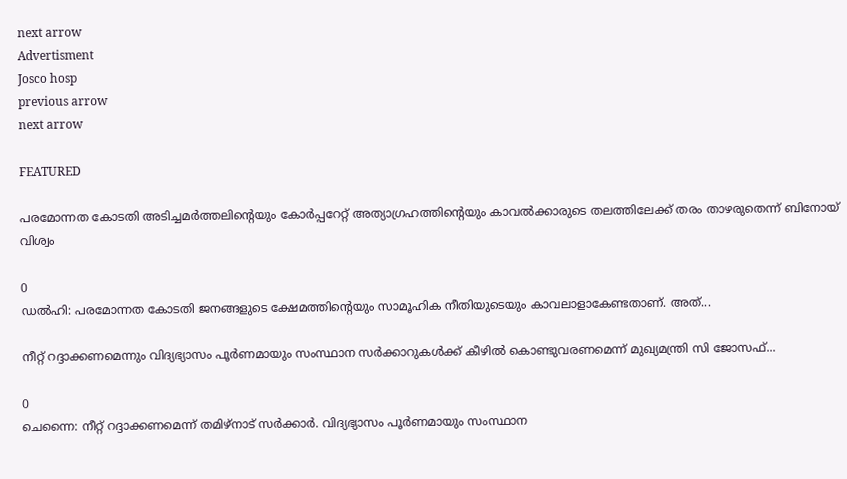next arrow
Advertisment
Josco hosp
previous arrow
next arrow

FEATURED

പരമോന്നത കോടതി അടിച്ചമർത്തലിന്റെയും കോർപ്പറേറ്റ് അത്യാഗ്രഹത്തിന്റെയും കാവൽക്കാരുടെ തലത്തിലേക്ക് തരം താഴരുതെന്ന് ബിനോയ് വിശ്വം

0
ഡൽഹി: പരമോന്നത കോടതി ജനങ്ങളുടെ ക്ഷേമത്തിന്റെയും സാമൂഹിക നീതിയുടെയും കാവലാളാകേണ്ടതാണ്. അത്...

നീറ്റ് റദ്ദാക്കണമെന്നും വിദ്യഭ്യാസം പൂർണമായും സംസ്ഥാന സർക്കാറുകൾക്ക് കീഴിൽ കൊണ്ടുവരണമെന്ന് മുഖ്യമന്ത്രി സി ജോസഫ്...

0
ചെന്നൈ: നീറ്റ് റദ്ദാക്കണമെന്ന് തമിഴ്നാട് സർക്കാർ. വിദ്യഭ്യാസം പൂർണമായും സംസ്ഥാന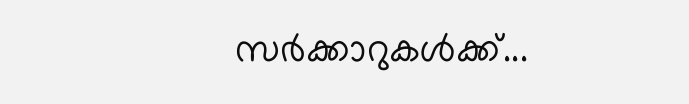സർക്കാറുകൾക്ക്...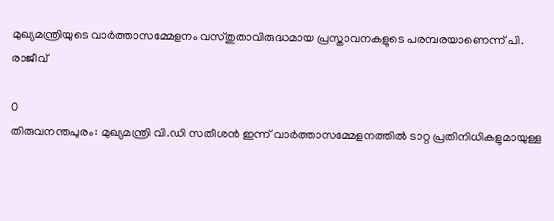മുഖ്യമന്ത്രിയുടെ വാര്‍ത്താസമ്മേളനം വസ്തുതാവിരുദ്ധമായ പ്രസ്താവനകളുടെ പരമ്പരയാണെന്ന് പി. രാജീവ്

0
തിരുവനന്തപുരം: മുഖ്യമന്ത്രി വി.ഡി സതീശന്‍ ഇന്ന് വാര്‍ത്താസമ്മേളനത്തില്‍ ടാറ്റ പ്രതിനിധികളുമായുള്ള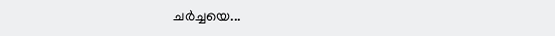ചര്‍ച്ചയെ...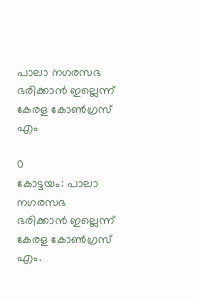പാലാ നഗരസഭ ഭരിക്കാൻ ഇല്ലെന്ന് കേരള കോൺഗ്രസ് എം

0
കോട്ടയം: പാലാ നഗരസഭ ഭരിക്കാൻ ഇല്ലെന്ന് കേരള കോൺഗ്രസ് എം.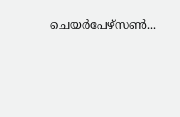ചെയർപേഴ്സൺ...